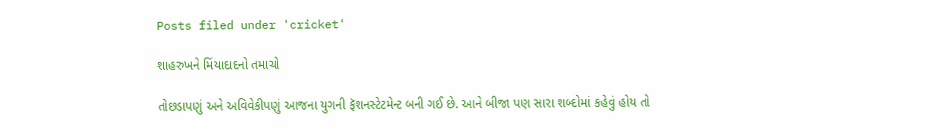Posts filed under 'cricket'

શાહરુખને મિંયાદાદનો તમાચો

તોછડાપણું અને અવિવેકીપણું આજના યુગની ફૅશનસ્ટેટમેન્ટ બની ગઈ છે. આને બીજા પણ સારા શબ્દોમાં કહેવું હોય તો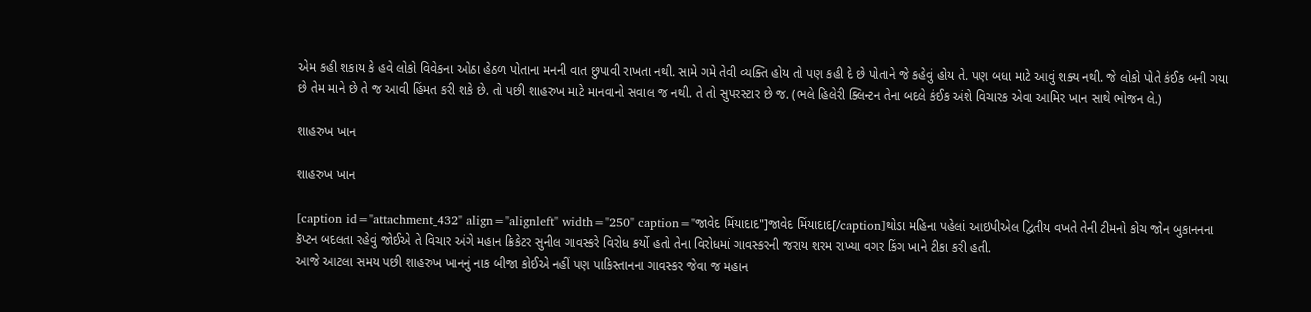એમ કહી શકાય કે હવે લોકો વિવેકના ઓઠા હેઠળ પોતાના મનની વાત છુપાવી રાખતા નથી. સામે ગમે તેવી વ્યક્તિ હોય તો પણ કહી દે છે પોતાને જે કહેવું હોય તે. પણ બધા માટે આવું શક્ય નથી. જે લોકો પોતે કંઈક બની ગયા છે તેમ માને છે તે જ આવી હિંમત કરી શકે છે. તો પછી શાહરુખ માટે માનવાનો સવાલ જ નથી. તે તો સુપરસ્ટાર છે જ. (ભલે હિલેરી ક્લિન્ટન તેના બદલે કંઈક અંશે વિચારક એવા આમિર ખાન સાથે ભોજન લે.)

શાહરુખ ખાન

શાહરુખ ખાન

[caption id="attachment_432" align="alignleft" width="250" caption="જાવેદ મિંયાદાદ"]જાવેદ મિંયાદાદ[/caption]થોડા મહિના પહેલાં આઇપીએલ દ્વિતીય વખતે તેની ટીમનો કોચ જોન બુકાનનના કૅપ્ટન બદલતા રહેવું જોઈએ તે વિચાર અંગે મહાન ક્રિકેટર સુનીલ ગાવસ્કરે વિરોધ કર્યો હતો તેના વિરોધમાં ગાવસ્કરની જરાય શરમ રાખ્યા વગર કિંગ ખાને ટીકા કરી હતી.
આજે આટલા સમય પછી શાહરુખ ખાનનું નાક બીજા કોઈએ નહીં પણ પાકિસ્તાનના ગાવસ્કર જેવા જ મહાન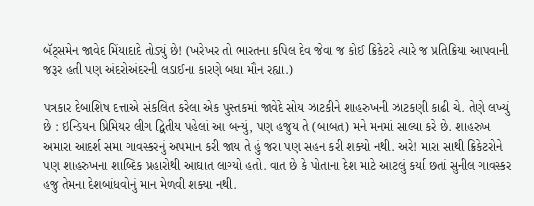બૅટ્સમેન જાવેદ મિંયાદાદે તોડ્યું છે! (ખરેખર તો ભારતના કપિલ દેવ જેવા જ કોઈ ક્રિકેટરે ત્યારે જ પ્રતિક્રિયા આપવાની જરૂર હતી પણ અંદરોઅંદરની લડાઈના કારણે બધા મૌન રહ્યા.)

પત્રકાર દેબાશિષ દત્તાએ સંકલિત કરેલા એક પુસ્તકમાં જાવેદે સોય ઝાટકીને શાહરુખની ઝાટકણી કાઢી ચે. તેણે લખ્યું છે : ઇન્ડિયન પ્રિમિયર લીગ દ્વિતીય પહેલાં આ બન્યું, પણ હજુય તે (બાબત) મને મનમાં સાલ્યા કરે છે. શાહરુખ અમારા આદર્શ સમા ગાવસ્કરનું અપમાન કરી જાય તે હું જરા પણ સહન કરી શક્યો નથી. અરે! મારા સાથી ક્રિકેટરોને પણ શાહરુખના શાબ્દિક પ્રહારોથી આઘાત લાગ્યો હતો. વાત છે કે પોતાના દેશ માટે આટલું કર્યા છતાં સુનીલ ગાવસ્કર હજુ તેમના દેશબાંધવોનું માન મેળવી શક્યા નથી.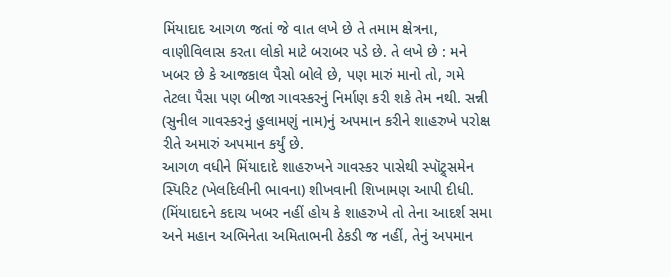મિંયાદાદ આગળ જતાં જે વાત લખે છે તે તમામ ક્ષેત્રના, વાણીવિલાસ કરતા લોકો માટે બરાબર પડે છે. તે લખે છે : મને ખબર છે કે આજકાલ પૈસો બોલે છે, પણ મારું માનો તો, ગમે તેટલા પૈસા પણ બીજા ગાવસ્કરનું નિર્માણ કરી શકે તેમ નથી. સન્ની (સુનીલ ગાવસ્કરનું હુલામણું નામ)નું અપમાન કરીને શાહરુખે પરોક્ષ રીતે અમારું અપમાન કર્યું છે.
આગળ વધીને મિંયાદાદે શાહરુખને ગાવસ્કર પાસેથી સ્પૉટ્ર્સમેન સ્પિરિટ (ખેલદિલીની ભાવના) શીખવાની શિખામણ આપી દીધી. (મિંયાદાદને કદાચ ખબર નહીં હોય કે શાહરુખે તો તેના આદર્શ સમા અને મહાન અભિનેતા અમિતાભની ઠેકડી જ નહીં, તેનું અપમાન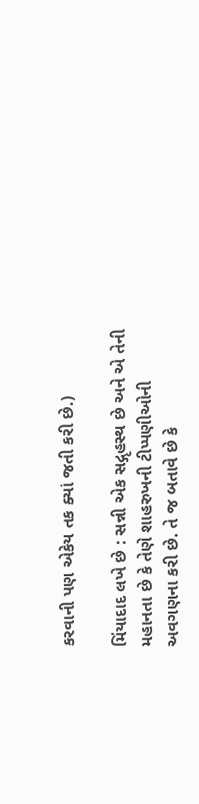કરવાની પણ એકેય તક ક્યાં જતી કરી છે.)

મિંયાદાદ લખે છે : સન્ની એક સદ્ગૃહસ્થ છે અને એ તેની મહાનતા છે કે તેણે શાહરુખની ટીપ્પણીઓની અવગણના કરી છે. તે જ બતાવે છે કે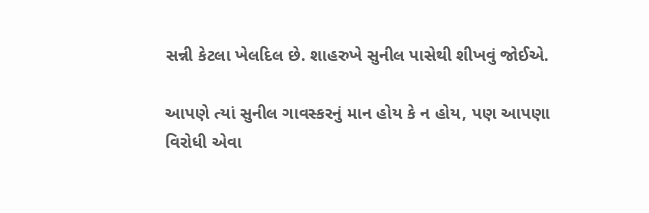સન્ની કેટલા ખેલદિલ છે. શાહરુખે સુનીલ પાસેથી શીખવું જોઈએ.

આપણે ત્યાં સુનીલ ગાવસ્કરનું માન હોય કે ન હોય, પણ આપણા વિરોધી એવા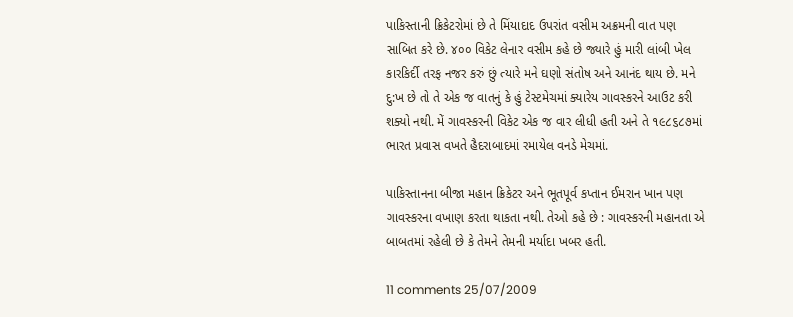પાકિસ્તાની ક્રિકેટરોમાં છે તે મિંયાદાદ ઉપરાંત વસીમ અક્રમની વાત પણ સાબિત કરે છે. ૪૦૦ વિકેટ લેનાર વસીમ કહે છે જ્યારે હું મારી લાંબી ખેલ કારકિર્દી તરફ નજર કરું છું ત્યારે મને ઘણો સંતોષ અને આનંદ થાય છે. મને દુ:ખ છે તો તે એક જ વાતનું કે હું ટેસ્ટમેચમાં ક્યારેય ગાવસ્કરને આઉટ કરી શક્યો નથી. મેં ગાવસ્કરની વિકેટ એક જ વાર લીધી હતી અને તે ૧૯૮૬૮૭માં ભારત પ્રવાસ વખતે હૈદરાબાદમાં રમાયેલ વનડે મેચમાં.

પાકિસ્તાનના બીજા મહાન ક્રિકેટર અને ભૂતપૂર્વ કપ્તાન ઈમરાન ખાન પણ ગાવસ્કરના વખાણ કરતા થાકતા નથી. તેઓ કહે છે : ગાવસ્કરની મહાનતા એ બાબતમાં રહેલી છે કે તેમને તેમની મર્યાદા ખબર હતી.

11 comments 25/07/2009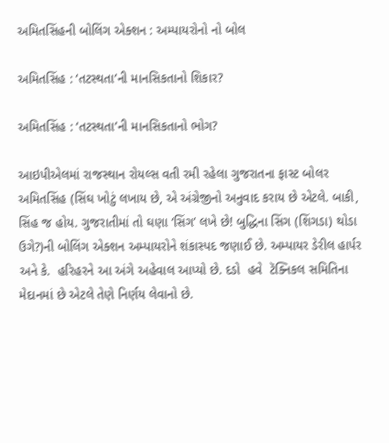અમિતસિંહની બોલિંગ એક્શન : અમ્પાયરોનો નો બોલ

અમિતસિંહ : ‘તટસ્થતા’ની માનસિકતાનો શિકાર?

અમિતસિંહ : ‘તટસ્થતા’ની માનસિકતાનો ભોગ?

આઇપીએલમાં રાજસ્થાન રોયલ્સ વતી રમી રહેલા ગુજરાતના ફાસ્ટ બોલર અમિતસિંહ (સિંઘ ખોટું લખાય છે, એ અંગ્રેજીનો અનુવાદ કરાય છે એટલે. બાકી, સિંહ જ હોય. ગુજરાતીમાં તો ઘણા ‘સિંગ’ લખે છે! બુદ્ધિના સિંગ (શિંગડા) થોડા ઉગે?)ની બોલિંગ એક્શન અમ્પાયરોને શંકાસ્પદ જણાઈ છે. અમ્પાયર ડેરીલ હાર્પર અને કે.  હરિહરને આ અંગે અહેવાલ આપ્યો છે. દડો  હવે  ટૅક્નિકલ સમિતિના મેદાનમાં છે એટલે તેણે નિર્ણય લેવાનો છે.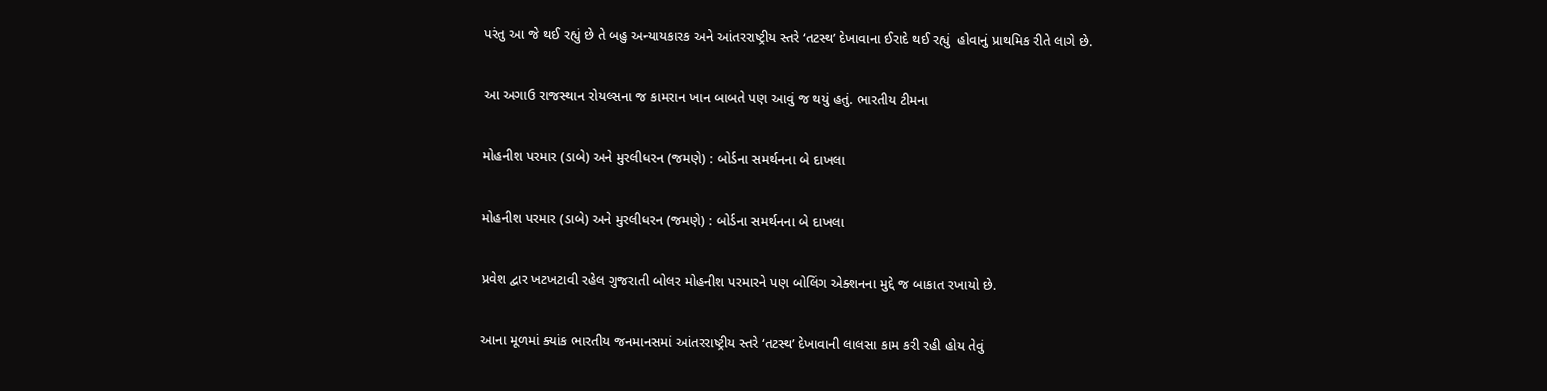પરંતુ આ જે થઈ રહ્યું છે તે બહુ અન્યાયકારક અને આંતરરાષ્ટ્રીય સ્તરે ‘તટસ્થ’ દેખાવાના ઈરાદે થઈ રહ્યું  હોવાનું પ્રાથમિક રીતે લાગે છે.

આ અગાઉ રાજસ્થાન રોયલ્સના જ કામરાન ખાન બાબતે પણ આવું જ થયું હતું. ભારતીય ટીમના

મોહનીશ પરમાર (ડાબે) અને મુરલીધરન (જમણે) : બોર્ડના સમર્થનના બે દાખલા

મોહનીશ પરમાર (ડાબે) અને મુરલીધરન (જમણે) : બોર્ડના સમર્થનના બે દાખલા

પ્રવેશ દ્વાર ખટખટાવી રહેલ ગુજરાતી બોલર મોહનીશ પરમારને પણ બોલિંગ એક્શનના મુદ્દે જ બાકાત રખાયો છે.

આના મૂળમાં ક્યાંક ભારતીય જનમાનસમાં આંતરરાષ્ટ્રીય સ્તરે ‘તટસ્થ’ દેખાવાની લાલસા કામ કરી રહી હોય તેવું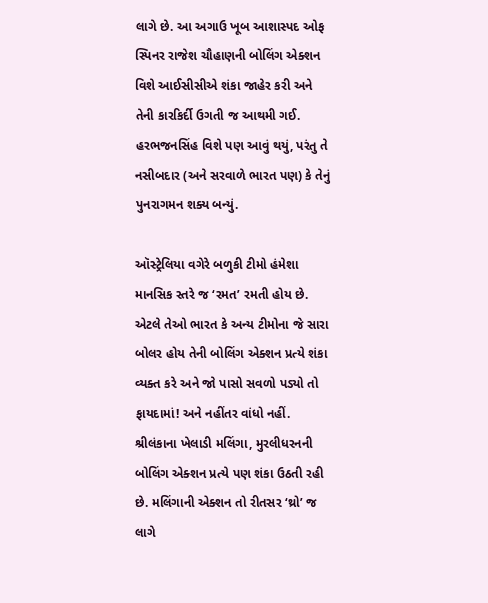લાગે છે. આ અગાઉ ખૂબ આશાસ્પદ ઓફ સ્પિનર રાજેશ ચૌહાણની બોલિંગ એક્શન વિશે આઈસીસીએ શંકા જાહેર કરી અને તેની કારકિર્દી ઉગતી જ આથમી ગઈ. હરભજનસિંહ વિશે પણ આવું થયું, પરંતુ તે નસીબદાર (અને સરવાળે ભારત પણ) કે તેનું પુનરાગમન શક્ય બન્યું.

ઑસ્ટ્રેલિયા વગેરે બળુકી ટીમો હંમેશા માનસિક સ્તરે જ ‘રમત’ રમતી હોય છે. એટલે તેઓ ભારત કે અન્ય ટીમોના જે સારા બોલર હોય તેની બોલિંગ એક્શન પ્રત્યે શંકા વ્યક્ત કરે અને જો પાસો સવળો પડ્યો તો ફાયદામાં! અને નહીંતર વાંધો નહીં. શ્રીલંકાના ખેલાડી મલિંગા, મુરલીધરનની બોલિંગ એક્શન પ્રત્યે પણ શંકા ઉઠતી રહી છે. મલિંગાની એક્શન તો રીતસર ‘થ્રો’ જ લાગે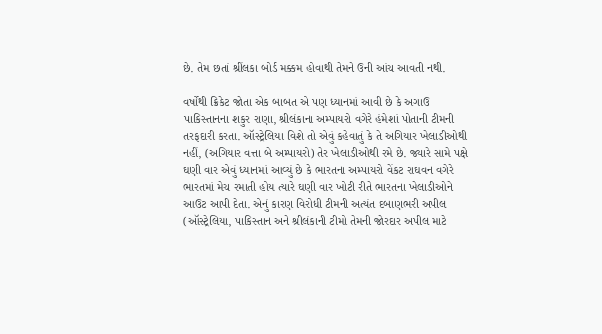છે. તેમ છતાં શ્રીંલકા બોર્ડ મક્કમ હોવાથી તેમને ઉની આંચ આવતી નથી.

વર્ષોથી ક્રિકેટ જોતા એક બાબત એ પણ ધ્યાનમાં આવી છે કે અગાઉ પાકિસ્તાનના શકુર રાણા, શ્રીલંકાના અમ્પાયરો વગેરે હંમેશાં પોતાની ટીમની તરફદારી કરતા. ઑસ્ટ્રેલિયા વિશે તો એવું કહેવાતું કે તે અગિયાર ખેલાડીઓથી નહીં, (અગિયાર વત્તા બે અમ્પાયરો) તેર ખેલાડીઓથી રમે છે. જ્યારે સામે પક્ષે ઘણી વાર એવું ધ્યાનમાં આવ્યું છે કે ભારતના અમ્પાયરો વેંકટ રાઘવન વગેરે ભારતમાં મેચ રમાતી હોય ત્યારે ઘણી વાર ખોટી રીતે ભારતના ખેલાડીઓને આઉટ આપી દેતા. એનું કારણ વિરોધી ટીમની અત્યંત દબાણભરી અપીલ (ઑસ્ટ્રેલિયા, પાકિસ્તાન અને શ્રીલંકાની ટીમો તેમની જોરદાર અપીલ માટે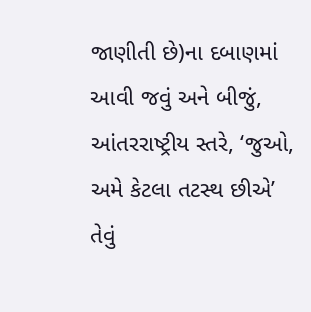જાણીતી છે)ના દબાણમાં આવી જવું અને બીજું, આંતરરાષ્ટ્રીય સ્તરે, ‘જુઓ, અમે કેટલા તટસ્થ છીએ’ તેવું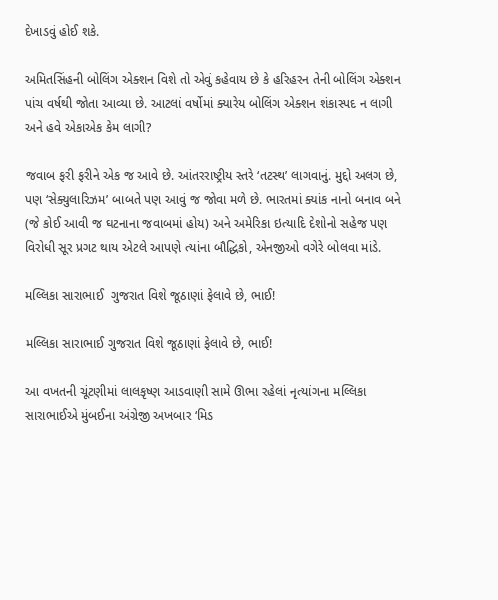દેખાડવું હોઈ શકે.

અમિતસિંહની બોલિંગ એક્શન વિશે તો એવું કહેવાય છે કે હરિહરન તેની બોલિંગ એક્શન પાંચ વર્ષથી જોતા આવ્યા છે. આટલાં વર્ષોમાં ક્યારેય બોલિંગ એક્શન શંકાસ્પદ ન લાગી અને હવે એકાએક કેમ લાગી?

જવાબ ફરી ફરીને એક જ આવે છે. આંતરરાષ્ટ્રીય સ્તરે ‘તટસ્થ’ લાગવાનું. મુદ્દો અલગ છે, પણ ‘સેક્યુલારિઝમ’ બાબતે પણ આવું જ જોવા મળે છે. ભારતમાં ક્યાંક નાનો બનાવ બને (જે કોઈ આવી જ ઘટનાના જવાબમાં હોય) અને અમેરિકા ઇત્યાદિ દેશોનો સહેજ પણ વિરોધી સૂર પ્રગટ થાય એટલે આપણે ત્યાંના બૌદ્ધિકો, એનજીઓ વગેરે બોલવા માંડે.

મલ્લિકા સારાભાઈ  ગુજરાત વિશે જૂઠાણાં ફેલાવે છે, ભાઈ!

મલ્લિકા સારાભાઈ ગુજરાત વિશે જૂઠાણાં ફેલાવે છે, ભાઈ!

આ વખતની ચૂંટણીમાં લાલકૃષ્ણ આડવાણી સામે ઊભા રહેલાં નૃત્યાંગના મલ્લિકા સારાભાઈએ મુંબઈના અંગ્રેજી અખબાર ‘મિડ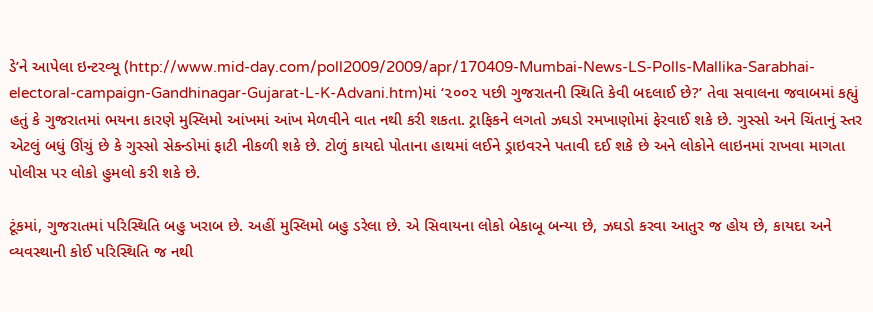ડે’ને આપેલા ઇન્ટરવ્યૂ (http://www.mid-day.com/poll2009/2009/apr/170409-Mumbai-News-LS-Polls-Mallika-Sarabhai-electoral-campaign-Gandhinagar-Gujarat-L-K-Advani.htm)માં ‘૨૦૦૨ પછી ગુજરાતની સ્થિતિ કેવી બદલાઈ છે?’ તેવા સવાલના જવાબમાં કહ્યું હતું કે ગુજરાતમાં ભયના કારણે મુસ્લિમો આંખમાં આંખ મેળવીને વાત નથી કરી શકતા. ટ્રાફિકને લગતો ઝઘડો રમખાણોમાં ફેરવાઈ શકે છે. ગુસ્સો અને ચિંતાનું સ્તર એટલું બધું ઊંચું છે કે ગુસ્સો સેકન્ડોમાં ફાટી નીકળી શકે છે. ટોળું કાયદો પોતાના હાથમાં લઈને ડ્રાઇવરને પતાવી દઈ શકે છે અને લોકોને લાઇનમાં રાખવા માગતા પોલીસ પર લોકો હુમલો કરી શકે છે.

ટૂંકમાં, ગુજરાતમાં પરિસ્થિતિ બહુ ખરાબ છે. અહીં મુસ્લિમો બહુ ડરેલા છે. એ સિવાયના લોકો બેકાબૂ બન્યા છે, ઝઘડો કરવા આતુર જ હોય છે, કાયદા અને વ્યવસ્થાની કોઈ પરિસ્થિતિ જ નથી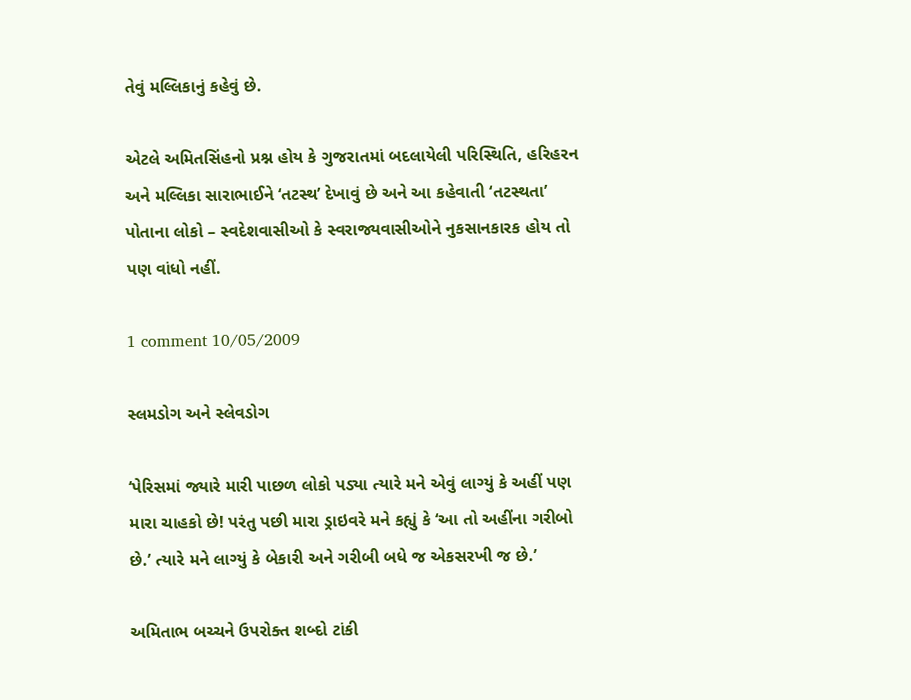તેવું મલ્લિકાનું કહેવું છે.

એટલે અમિતસિંહનો પ્રશ્ન હોય કે ગુજરાતમાં બદલાયેલી પરિસ્થિતિ, હરિહરન અને મલ્લિકા સારાભાઈને ‘તટસ્થ’ દેખાવું છે અને આ કહેવાતી ‘તટસ્થતા’ પોતાના લોકો – સ્વદેશવાસીઓ કે સ્વરાજ્યવાસીઓને નુકસાનકારક હોય તો  પણ વાંધો નહીં.

1 comment 10/05/2009

સ્લમડોગ અને સ્લેવડોગ

‘પેરિસમાં જ્યારે મારી પાછળ લોકો પડ્યા ત્યારે મને એવું લાગ્યું કે અહીં પણ મારા ચાહકો છે! પરંતુ પછી મારા ડ્રાઇવરે મને કહ્યું કે ‘આ તો અહીંના ગરીબો છે.’ ત્યારે મને લાગ્યું કે બેકારી અને ગરીબી બધે જ એકસરખી જ છે.’

અમિતાભ બચ્ચને ઉપરોક્ત શબ્દો ટાંકી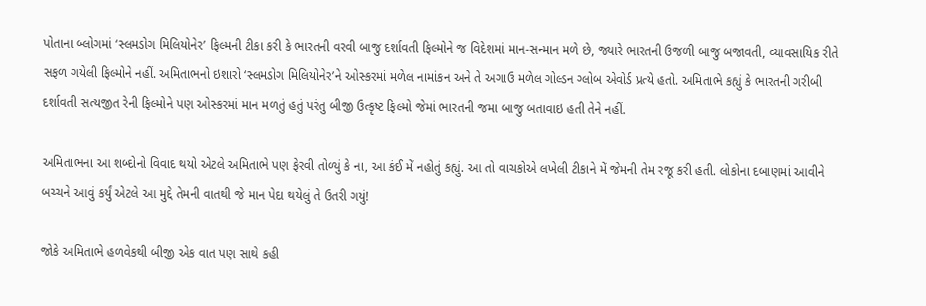પોતાના બ્લોગમાં ‘સ્લમડોગ મિલિયોનેર’ ફિલ્મની ટીકા કરી કે ભારતની વરવી બાજુ દર્શાવતી ફિલ્મોને જ વિદેશમાં માન-સન્માન મળે છે, જ્યારે ભારતની ઉજળી બાજુ બજાવતી, વ્યાવસાયિક રીતે સફળ ગયેલી ફિલ્મોને નહીં. અમિતાભનો ઇશારો ‘સ્લમડોગ મિલિયોનેર’ને ઓસ્કરમાં મળેલ નામાંકન અને તે અગાઉ મળેલ ગોલ્ડન ગ્લોબ એવોર્ડ પ્રત્યે હતો. અમિતાભે કહ્યું કે ભારતની ગરીબી દર્શાવતી સત્યજીત રેની ફિલ્મોને પણ ઓસ્કરમાં માન મળતું હતું પરંતુ બીજી ઉત્કૃષ્ટ ફિલ્મો જેમાં ભારતની જમા બાજુ બતાવાઇ હતી તેને નહીં.

અમિતાભના આ શબ્દોનો વિવાદ થયો એટલે અમિતાભે પણ ફેરવી તોળ્યું કે ના, આ કંઈ મેં નહોતું કહ્યું. આ તો વાચકોએ લખેલી ટીકાને મેં જેમની તેમ રજૂ કરી હતી. લોકોના દબાણમાં આવીને બચ્ચને આવું કર્યું એટલે આ મુદ્દે તેમની વાતથી જે માન પેદા થયેલું તે ઉતરી ગયું!

જોકે અમિતાભે હળવેકથી બીજી એક વાત પણ સાથે કહી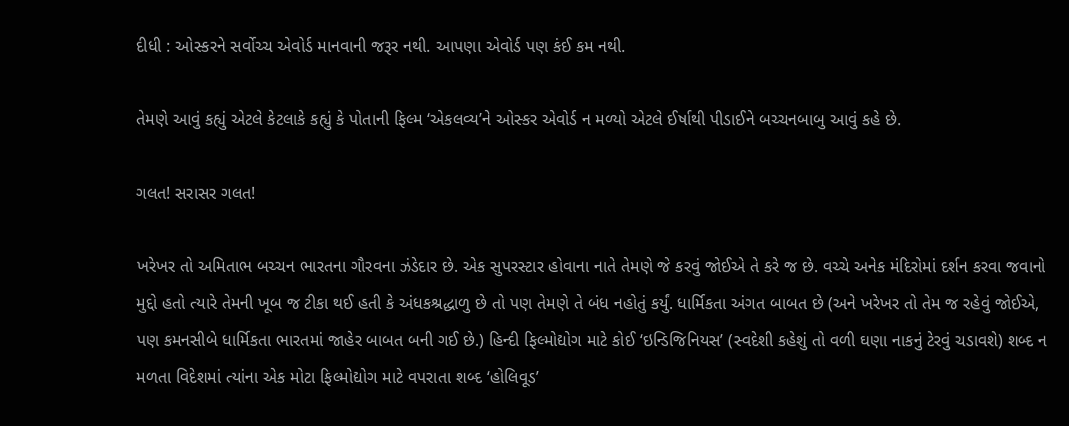દીધી : ઓસ્કરને સર્વોચ્ચ એવોર્ડ માનવાની જરૂર નથી. આપણા એવોર્ડ પણ કંઈ કમ નથી.

તેમણે આવું કહ્યું એટલે કેટલાકે કહ્યું કે પોતાની ફિલ્મ ‘એકલવ્ય’ને ઓસ્કર એવોર્ડ ન મળ્યો એટલે ઈર્ષાથી પીડાઈને બચ્ચનબાબુ આવું કહે છે.

ગલત! સરાસર ગલત!

ખરેખર તો અમિતાભ બચ્ચન ભારતના ગૌરવના ઝંડેદાર છે. એક સુપરસ્ટાર હોવાના નાતે તેમણે જે કરવું જોઈએ તે કરે જ છે. વચ્ચે અનેક મંદિરોમાં દર્શન કરવા જવાનો મુદ્દો હતો ત્યારે તેમની ખૂબ જ ટીકા થઈ હતી કે અંધકશ્રદ્ધાળુ છે તો પણ તેમણે તે બંધ નહોતું કર્યું. ધાર્મિકતા અંગત બાબત છે (અને ખરેખર તો તેમ જ રહેવું જોઈએ, પણ કમનસીબે ધાર્મિકતા ભારતમાં જાહેર બાબત બની ગઈ છે.) હિન્દી ફિલ્મોદ્યોગ માટે કોઈ ‘ઇન્ડિજિનિયસ’ (સ્વદેશી કહેશું તો વળી ઘણા નાકનું ટેરવું ચડાવશે) શબ્દ ન મળતા વિદેશમાં ત્યાંના એક મોટા ફિલ્મોદ્યોગ માટે વપરાતા શબ્દ ‘હોલિવૂડ’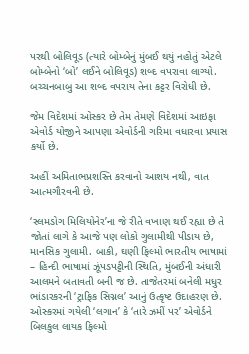પરથી બોલિવૂડ (ત્યારે બોમ્બેનું મુંબઈ થયું નહોતું એટલે બોમ્બેનો ‘બો’ લઈને બોલિવૂડ) શબ્દ વપરાવા લાગ્યો. બચ્ચનબાબુ આ શબ્દ વપરાય તેના કટ્ટર વિરોધી છે.

જેમ વિદેશમાં ઓસ્કર છે તેમ તેમણે વિદેશમાં આઇફા એવોર્ડ યોજીને આપણા એવોર્ડની ગરિમા વધારવા પ્રયાસ કર્યો છે.

અહીં અમિતાભપ્રશસ્તિ કરવાનો આશય નથી, વાત આત્મગૌરવની છે.

‘સ્લમડોગ મિલિયોનેર’ના જે રીતે વખાણ થઈ રહ્યા છે તે જોતાં લાગે કે આજે પણ લોકો ગુલામીથી પીડાય છે, માનસિક ગુલામી. બાકી, ઘણી ફિલ્મો ભારતીય ભાષામાં – હિન્દી ભાષામાં ઝૂંપડપટ્ટીની સ્થિતિ, મુંબઈની અંધારી આલમને બતાવતી બની જ છે. તાજેતરમાં બનેલી મધુર ભાંડારકરની ‘ટ્રાફિક સિગ્નલ’ આનું ઉત્કૃષ્ટ ઉદાહરણ છે. ઓસ્કરમાં ગયેલી ‘લગાન’ કે ‘તારે ઝમીં પર’ એવોર્ડને બિલકુલ લાયક ફિલ્મો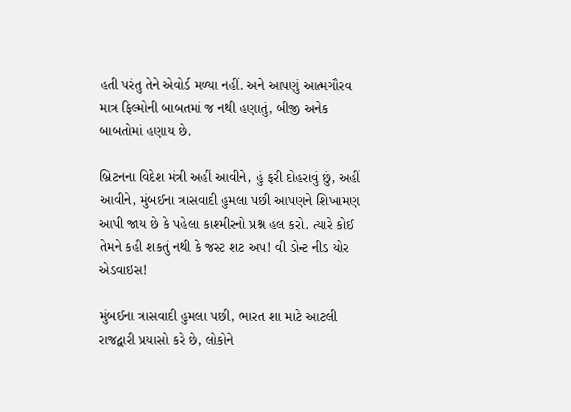હતી પરંતુ તેને એવોર્ડ મળ્યા નહીં. અને આપણું આત્મગૌરવ માત્ર ફિલ્મોની બાબતમાં જ નથી હણાતું, બીજી અનેક બાબતોમાં હણાય છે.

બ્રિટનના વિદેશ મંત્રી અહીં આવીને, હું ફરી દોહરાવું છું, અહીં આવીને, મુંબઈના ત્રાસવાદી હુમલા પછી આપણને શિખામણ આપી જાય છે કે પહેલા કાશ્મીરનો પ્રશ્ન હલ કરો. ત્યારે કોઈ તેમને કહી શકતું નથી કે જસ્ટ શટ અપ! વી ડોન્ટ નીડ યોર એડવાઇસ!

મુંબઈના ત્રાસવાદી હુમલા પછી, ભારત શા માટે આટલી રાજદ્વારી પ્રયાસો કરે છે, લોકોને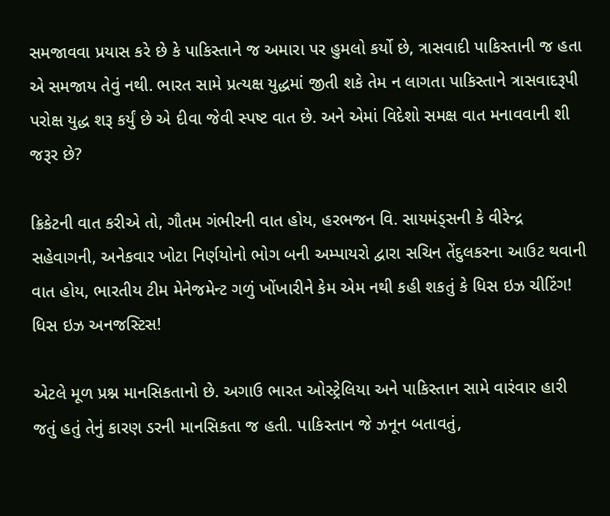સમજાવવા પ્રયાસ કરે છે કે પાકિસ્તાને જ અમારા પર હુમલો કર્યો છે, ત્રાસવાદી પાકિસ્તાની જ હતા એ સમજાય તેવું નથી. ભારત સામે પ્રત્યક્ષ યુદ્ધમાં જીતી શકે તેમ ન લાગતા પાકિસ્તાને ત્રાસવાદરૂપી પરોક્ષ યુદ્ધ શરૂ કર્યું છે એ દીવા જેવી સ્પષ્ટ વાત છે. અને એમાં વિદેશો સમક્ષ વાત મનાવવાની શી જરૂર છે?

ક્રિકેટની વાત કરીએ તો, ગૌતમ ગંભીરની વાત હોય, હરભજન વિ. સાયમંડ્સની કે વીરેન્દ્ર સહેવાગની, અનેકવાર ખોટા નિર્ણયોનો ભોગ બની અમ્પાયરો દ્વારા સચિન તેંદુલકરના આઉટ થવાની વાત હોય, ભારતીય ટીમ મેનેજમેન્ટ ગળું ખોંખારીને કેમ એમ નથી કહી શકતું કે ધિસ ઇઝ ચીટિંગ! ધિસ ઇઝ અનજસ્ટિસ!

એટલે મૂળ પ્રશ્ન માનસિકતાનો છે. અગાઉ ભારત ઓસ્ટ્રેલિયા અને પાકિસ્તાન સામે વારંવાર હારી જતું હતું તેનું કારણ ડરની માનસિકતા જ હતી. પાકિસ્તાન જે ઝનૂન બતાવતું,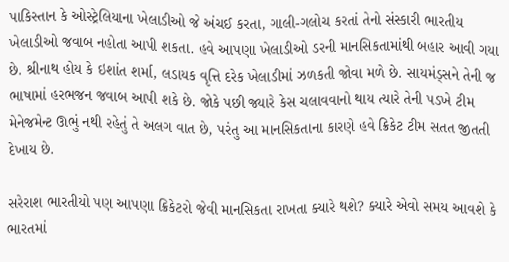પાકિસ્તાન કે ઓસ્ટ્રેલિયાના ખેલાડીઓ જે અંચઈ કરતા, ગાલી-ગલોચ કરતાં તેનો સંસ્કારી ભારતીય ખેલાડીઓ જવાબ નહોતા આપી શકતા. હવે આપણા ખેલાડીઓ ડરની માનસિકતામાંથી બહાર આવી ગયા છે. શ્રીનાથ હોય કે ઇશાંત શર્મા, લડાયક વૃત્તિ દરેક ખેલાડીમાં ઝળકતી જોવા મળે છે. સાયમંડ્સને તેની જ ભાષામાં હરભજન જવાબ આપી શકે છે. જોકે પછી જ્યારે કેસ ચલાવવાનો થાય ત્યારે તેની પડખે ટીમ મેનેજમેન્ટ ઊભું નથી રહેતું તે અલગ વાત છે, પરંતુ આ માનસિકતાના કારણે હવે ક્રિકેટ ટીમ સતત જીતતી દેખાય છે.

સરેરાશ ભારતીયો પણ આપણા ક્રિકેટરો જેવી માનસિકતા રાખતા ક્યારે થશે? ક્યારે એવો સમય આવશે કે ભારતમાં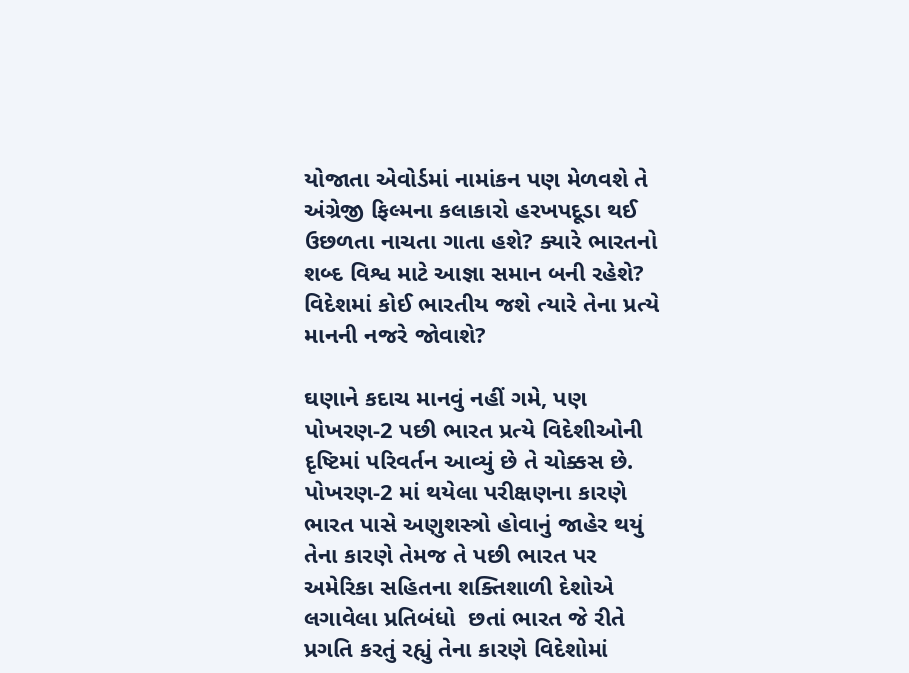યોજાતા એવોર્ડમાં નામાંકન પણ મેળવશે તે અંગ્રેજી ફિલ્મના કલાકારો હરખપદૂડા થઈ ઉછળતા નાચતા ગાતા હશે? ક્યારે ભારતનો શબ્દ વિશ્વ માટે આજ્ઞા સમાન બની રહેશે? વિદેશમાં કોઈ ભારતીય જશે ત્યારે તેના પ્રત્યે માનની નજરે જોવાશે?

ઘણાને કદાચ માનવું નહીં ગમે, પણ પોખરણ-2 પછી ભારત પ્રત્યે વિદેશીઓની દૃષ્ટિમાં પરિવર્તન આવ્યું છે તે ચોક્કસ છે. પોખરણ-2 માં થયેલા પરીક્ષણના કારણે ભારત પાસે અણુશસ્ત્રો હોવાનું જાહેર થયું તેના કારણે તેમજ તે પછી ભારત પર અમેરિકા સહિતના શક્તિશાળી દેશોએ લગાવેલા પ્રતિબંધો  છતાં ભારત જે રીતે પ્રગતિ કરતું રહ્યું તેના કારણે વિદેશોમાં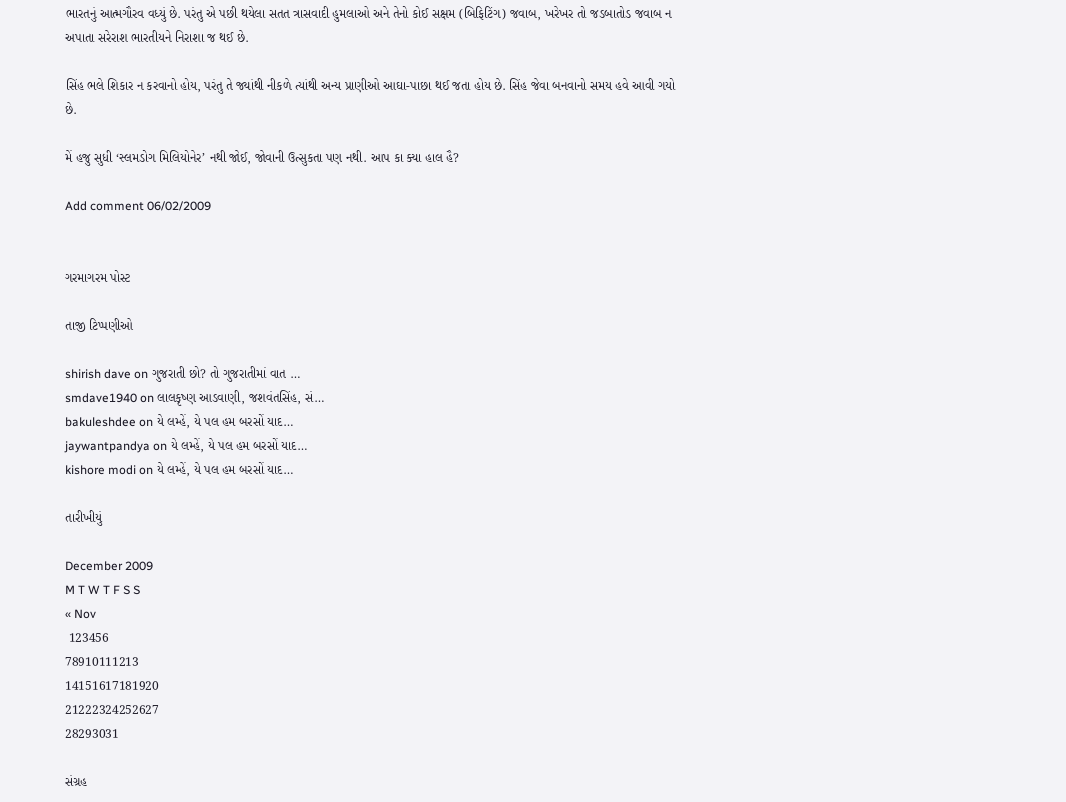ભારતનું આત્મગૌરવ વધ્યું છે. પરંતુ એ પછી થયેલા સતત ત્રાસવાદી હુમલાઓ અને તેનો કોઈ સક્ષમ (બિફિટિંગ) જવાબ, ખરેખર તો જડબાતોડ જવાબ ન અપાતા સરેરાશ ભારતીયને નિરાશા જ થઈ છે.

સિંહ ભલે શિકાર ન કરવાનો હોય, પરંતુ તે જ્યાંથી નીકળે ત્યાંથી અન્ય પ્રાણીઓ આઘા-પાછા થઈ જતા હોય છે. સિંહ જેવા બનવાનો સમય હવે આવી ગયો છે.

મેં હજુ સુધી ‘સ્લમડોગ મિલિયોનેર’ નથી જોઈ, જોવાની ઉત્સુકતા પણ નથી. આપ કા ક્યા હાલ હૈ?

Add comment 06/02/2009


ગરમાગરમ પોસ્ટ

તાજી ટિપ્પણીઓ

shirish dave on ગુજરાતી છો? તો ગુજરાતીમાં વાત …
smdave1940 on લાલકૃષ્ણ આડવાણી, જશવંતસિંહ, સં…
bakuleshdee on યે લમ્હેં, યે પલ હમ બરસોં યાદ…
jaywantpandya on યે લમ્હેં, યે પલ હમ બરસોં યાદ…
kishore modi on યે લમ્હેં, યે પલ હમ બરસોં યાદ…

તારીખીયું

December 2009
M T W T F S S
« Nov
 123456
78910111213
14151617181920
21222324252627
28293031

સંગ્રહ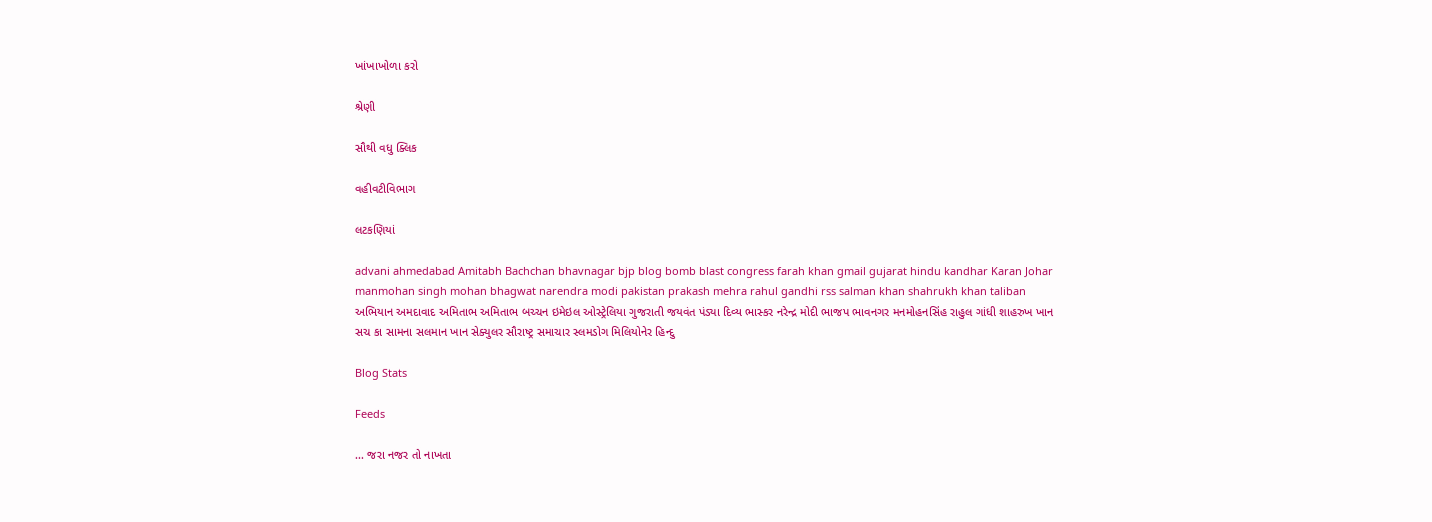ખાંખાખોળા કરો

શ્રેણી

સૌથી વધુ ક્લિક

વહીવટીવિભાગ

લટકણિયાં

advani ahmedabad Amitabh Bachchan bhavnagar bjp blog bomb blast congress farah khan gmail gujarat hindu kandhar Karan Johar manmohan singh mohan bhagwat narendra modi pakistan prakash mehra rahul gandhi rss salman khan shahrukh khan taliban અભિયાન અમદાવાદ અમિતાભ અમિતાભ બચ્ચન ઇમેઇલ ઓસ્ટ્રેલિયા ગુજરાતી જયવંત પંડ્યા દિવ્ય ભાસ્કર નરેન્દ્ર મોદી ભાજપ ભાવનગર મનમોહનસિંહ રાહુલ ગાંધી શાહરુખ ખાન સચ કા સામના સલમાન ખાન સેક્યુલર સૌરાષ્ટ્ર સમાચાર સ્લમડોગ મિલિયોનેર હિન્દુ

Blog Stats

Feeds

... જરા નજર તો નાખતા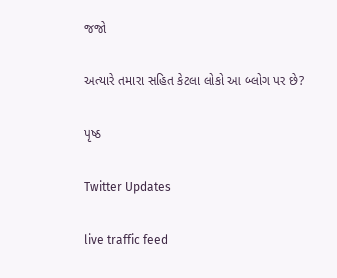જજો

અત્યારે તમારા સહિત કેટલા લોકો આ બ્લોગ પર છે?

પૃષ્ઠ

Twitter Updates

live traffic feed